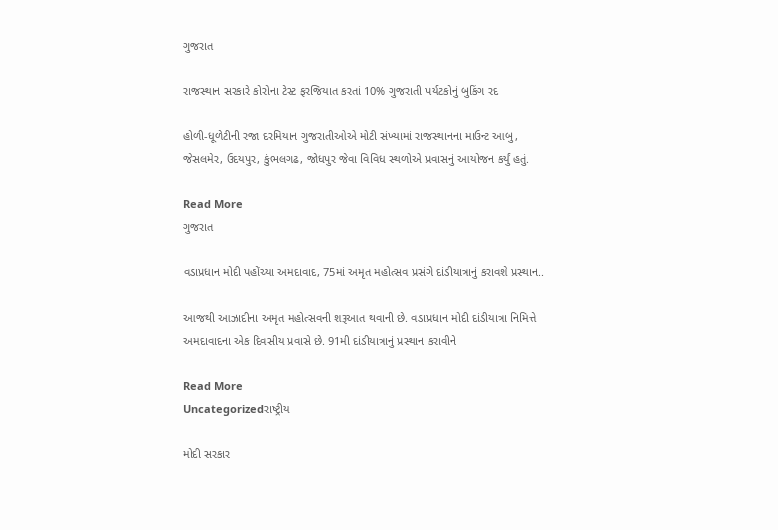ગુજરાત

રાજસ્થાન સરકારે કોરોના ટેસ્ટ ફરજિયાત કરતાં 10% ગુજરાતી પર્યટકોનું બુકિંગ રદ

હોળી-ધૂળેટીની રજા દરમિયાન ગુજરાતીઓએ મોટી સંખ્યામાં રાજસ્થાનના માઉન્ટ આબુ, જેસલમેર, ઉદયપુર, કુંભલગઢ, જોધપુર જેવા વિવિધ સ્થળોએ પ્રવાસનું આયોજન કર્યું હતું.

Read More
ગુજરાત

વડાપ્રધાન મોદી પહોંચ્યા અમદાવાદ, 75માં અમૃત મહોત્સવ પ્રસંગે દાંડીયાત્રાનું કરાવશે પ્રસ્થાન..

આજથી આઝાદીના અમૃત મહોત્સવની શરૂઆત થવાની છે. વડાપ્રધાન મોદી દાંડીયાત્રા નિમિત્તે અમદાવાદના એક દિવસીય પ્રવાસે છે. 91મી દાંડીયાત્રાનું પ્રસ્થાન કરાવીને

Read More
Uncategorizedરાષ્ટ્રીય

મોદી સરકાર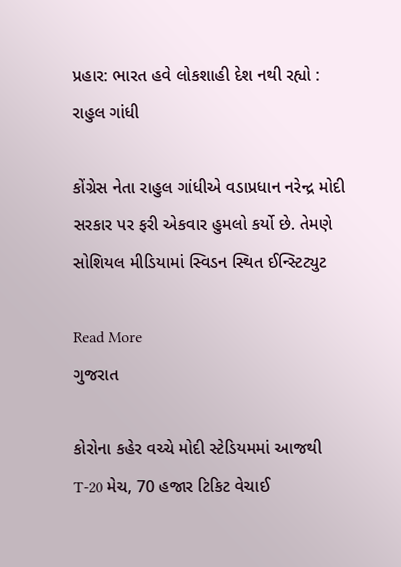પ્રહાર: ભારત હવે લોકશાહી દેશ નથી રહ્યો : રાહુલ ગાંધી

કોંગ્રેસ નેતા રાહુલ ગાંધીએ વડાપ્રધાન નરેન્દ્ર મોદી સરકાર પર ફરી એકવાર હુમલો કર્યો છે. તેમણે સોશિયલ મીડિયામાં સ્વિડન સ્થિત ઈન્સ્ટિટ્યુટ

Read More
ગુજરાત

કોરોના કહેર વચ્ચે મોદી સ્ટેડિયમમાં આજથી T-20 મેચ, 70 હજાર ટિકિટ વેચાઈ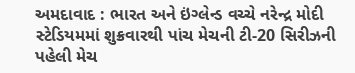અમદાવાદ : ભારત અને ઇંગ્લેન્ડ વચ્ચે નરેન્દ્ર મોદી સ્ટેડિયમમાં શુક્રવારથી પાંચ મેચની ટી-20 સિરીઝની પહેલી મેચ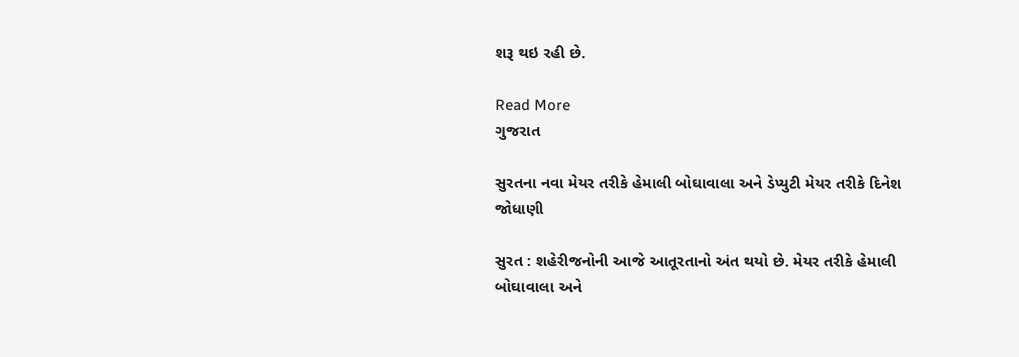શરૂ થઇ રહી છે.

Read More
ગુજરાત

સુરતના નવા મેયર તરીકે હેમાલી બોઘાવાલા અને ડેપ્યુટી મેયર તરીકે દિનેશ જોધાણી

સુરત : શહેરીજનોની આજે આતૂરતાનો અંત થયો છે. મેયર તરીકે હેમાલી બોઘાવાલા અને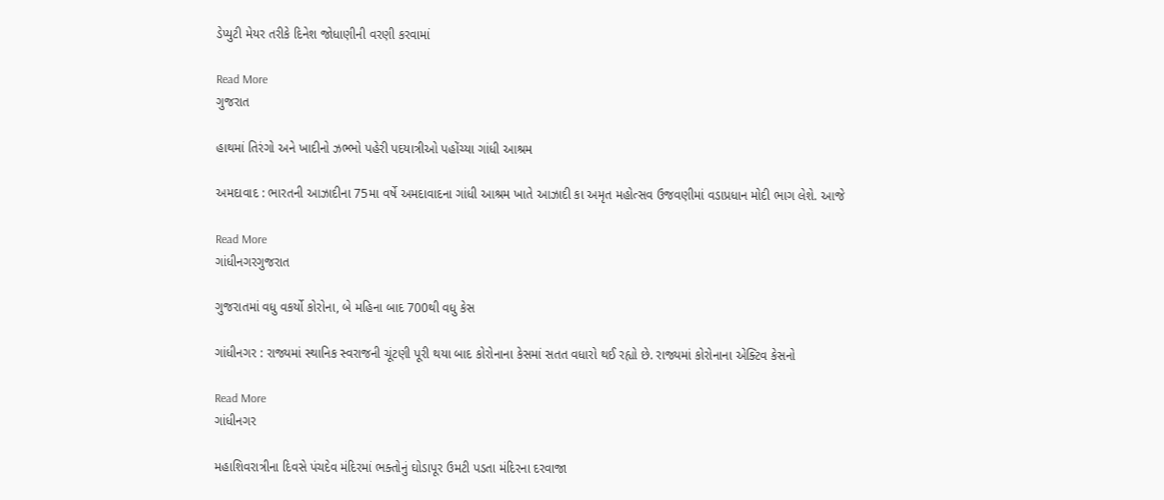ડેપ્યુટી મેયર તરીકે દિનેશ જોધાણીની વરણી કરવામાં

Read More
ગુજરાત

હાથમાં તિરંગો અને ખાદીનો ઝભ્ભો પહેરી પદયાત્રીઓ પહોંચ્યા ગાંધી આશ્રમ

અમદાવાદ : ભારતની આઝાદીના 75મા વર્ષે અમદાવાદના ગાંધી આશ્રમ ખાતે આઝાદી કા અમૃત મહોત્સવ ઉજવણીમાં વડાપ્રધાન મોદી ભાગ લેશે. આજે

Read More
ગાંધીનગરગુજરાત

ગુજરાતમાં વધુ વકર્યો કોરોના, બે મહિના બાદ 700થી વધુ કેસ

ગાંધીનગર : રાજ્યમાં સ્થાનિક સ્વરાજની ચૂંટણી પૂરી થયા બાદ કોરોનાના કેસમાં સતત વધારો થઈ રહ્યો છે. રાજ્યમાં કોરોનાના એક્ટિવ કેસનો

Read More
ગાંધીનગર

મહાશિવરાત્રીના દિવસે પંચદેવ મંદિરમાં ભક્તોનું ઘોડાપૂર ઉમટી પડતા મંદિરના દરવાજા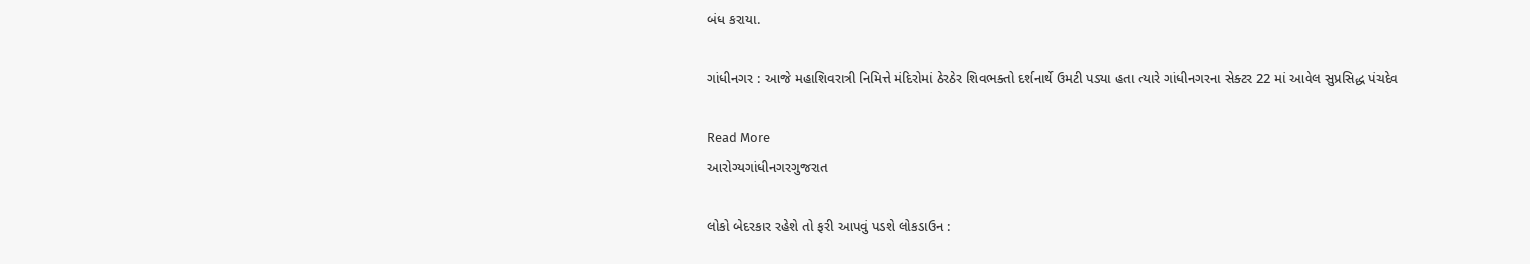બંધ કરાયા.

ગાંધીનગર : આજે મહાશિવરાત્રી નિમિત્તે મંદિરોમાં ઠેરઠેર શિવભક્તો દર્શનાર્થે ઉમટી પડ્યા હતા ત્યારે ગાંધીનગરના સેક્ટર 22 માં આવેલ સુપ્રસિદ્ધ પંચદેવ

Read More
આરોગ્યગાંધીનગરગુજરાત

લોકો બેદરકાર રહેશે તો ફરી આપવું પડશે લોકડાઉન :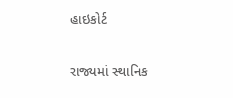હાઇકોર્ટ

રાજ્યમાં સ્થાનિક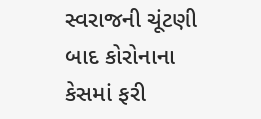સ્વરાજની ચૂંટણી બાદ કોરોનાના કેસમાં ફરી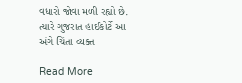વધારો જોવા મળી રહ્યો છે. ત્યારે ગુજરાત હાઈકોર્ટે આ અંગે ચિંતા વ્યક્ત

Read More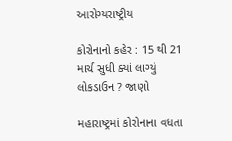આરોગ્યરાષ્ટ્રીય

કોરોનાનો કહેર : 15 થી 21 માર્ચ સુધી ક્યાં લાગ્યું લોકડાઉન ? જાણો

મહારાષ્ટ્રમાં કોરોનાના વધતા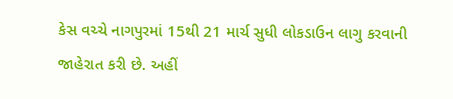કેસ વચ્ચે નાગપુરમાં 15થી 21 માર્ચ સુધી લોકડાઉન લાગુ કરવાની જાહેરાત કરી છે. અહીં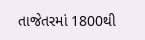તાજેતરમાં 1800થી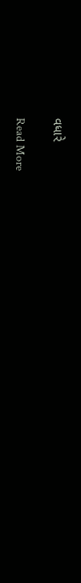વધારે

Read More